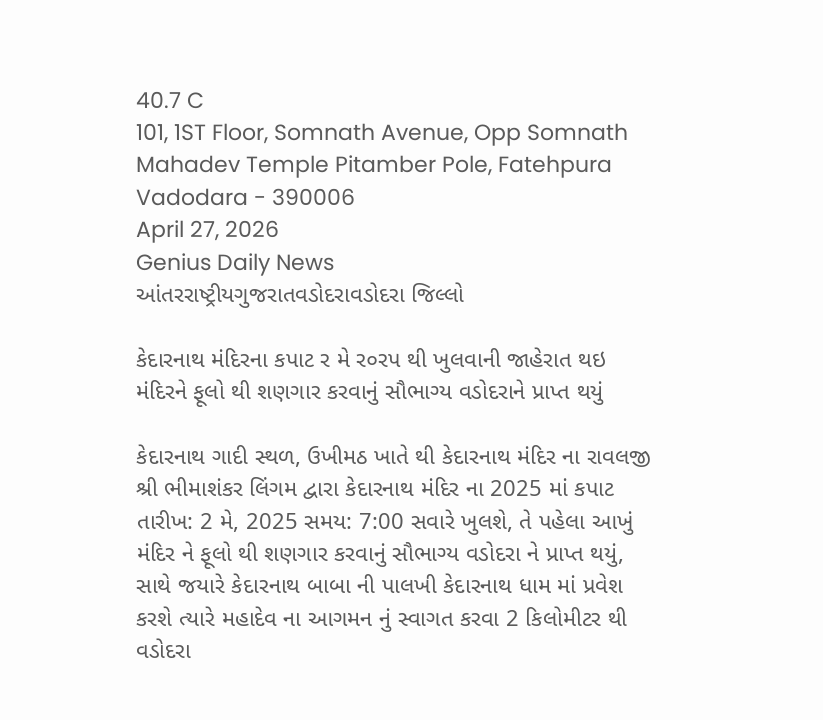40.7 C
101, 1ST Floor, Somnath Avenue, Opp Somnath Mahadev Temple Pitamber Pole, Fatehpura Vadodara - 390006
April 27, 2026
Genius Daily News
આંતરરાષ્ટ્રીયગુજરાતવડોદરાવડોદરા જિલ્લો

કેદારનાથ મંદિરના કપાટ ર મે ર૦રપ થી ખુલવાની જાહેરાત થઇ મંદિરને ફૂલો થી શણગાર કરવાનું સૌભાગ્ય વડોદરાને પ્રાપ્ત થયું

કેદારનાથ ગાદી સ્થળ, ઉખીમઠ ખાતે થી કેદારનાથ મંદિર ના રાવલજી શ્રી ભીમાશંકર લિંગમ દ્વારા કેદારનાથ મંદિર ના 2025 માં કપાટ તારીખ: 2 મે, 2025 સમય: 7:00 સવારે ખુલશે, તે પહેલા આખું મંદિર ને ફૂલો થી શણગાર કરવાનું સૌભાગ્ય વડોદરા ને પ્રાપ્ત થયું, સાથે જયારે કેદારનાથ બાબા ની પાલખી કેદારનાથ ધામ માં પ્રવેશ કરશે ત્યારે મહાદેવ ના આગમન નું સ્વાગત કરવા 2 કિલોમીટર થી વડોદરા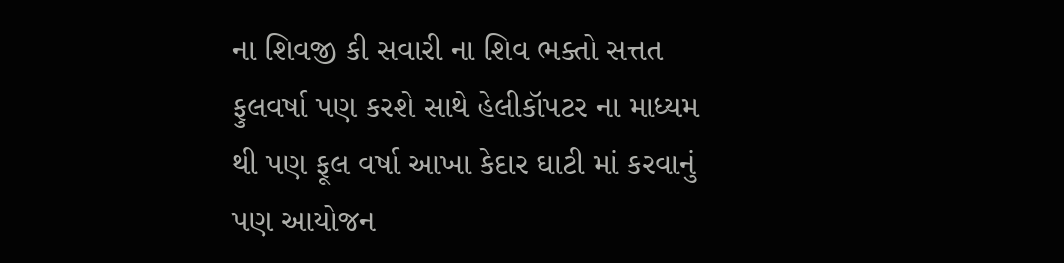ના શિવજી કી સવારી ના શિવ ભક્તો સત્તત ફુલવર્ષા પણ કરશે સાથે હેલીકૉપટર ના માધ્યમ થી પણ ફૂલ વર્ષા આખા કેદાર ઘાટી માં કરવાનું પણ આયોજન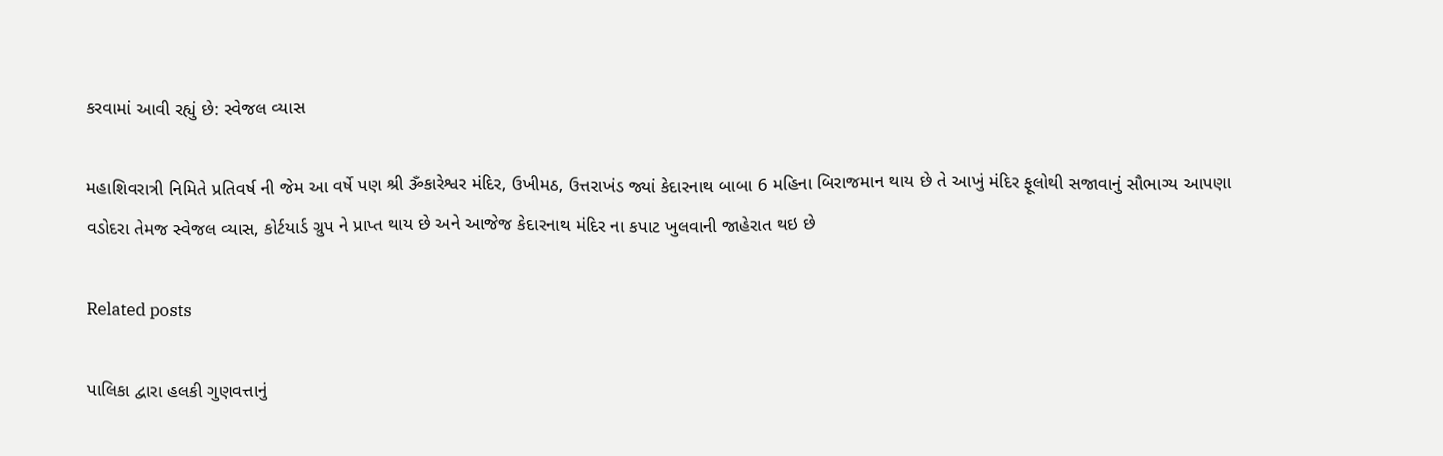કરવામાં આવી રહ્યું છે: સ્વેજલ વ્યાસ

મહાશિવરાત્રી નિમિતે પ્રતિવર્ષ ની જેમ આ વર્ષે પણ શ્રી ૐકારેશ્વર મંદિર, ઉખીમઠ, ઉત્તરાખંડ જ્યાં કેદારનાથ બાબા 6 મહિના બિરાજમાન થાય છે તે આખું મંદિર ફૂલોથી સજાવાનું સૌભાગ્ય આપણા વડોદરા તેમજ સ્વેજલ વ્યાસ, કોર્ટયાર્ડ ગ્રુપ ને પ્રાપ્ત થાય છે અને આજેજ કેદારનાથ મંદિર ના કપાટ ખુલવાની જાહેરાત થઇ છે

Related posts

પાલિકા દ્વારા હલકી ગુણવત્તાનું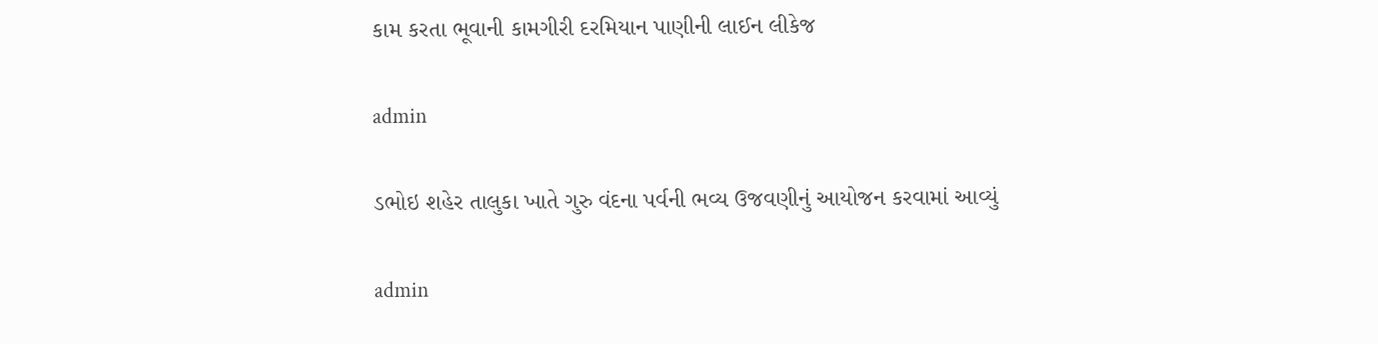કામ કરતા ભૂવાની કામગીરી દરમિયાન પાણીની લાઈન લીકેજ

admin

ડભોઇ શહેર તાલુકા ખાતે ગુરુ વંદના પર્વની ભવ્ય ઉજવણીનું આયોજન કરવામાં આવ્યું

admin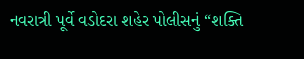નવરાત્રી પૂર્વે વડોદરા શહેર પોલીસનું “શક્તિ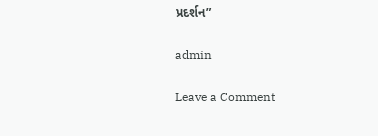પ્રદર્શન”

admin

Leave a Comment